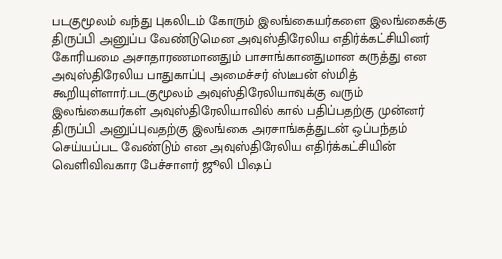படகுமூலம் வந்து புகலிடம் கோரும் இலங்கையர்களை இலங்கைக்கு திருப்பி அனுப்ப வேண்டுமென அவுஸ்திரேலிய எதிர்க்கட்சியினர் கோரியமை அசாதாரணமானதும் பாசாங்கானதுமான கருத்து என அவுஸ்திரேலிய பாதுகாப்பு அமைச்சர் ஸ்டீபன் ஸ்மித் கூறியுள்ளார்.படகுமூலம் அவுஸ்திரேலியாவுக்கு வரும் இலங்கையர்கள் அவுஸ்திரேலியாவில் கால் பதிப்பதற்கு முன்னர் திருப்பி அனுப்புவதற்கு இலங்கை அரசாங்கத்துடன் ஒப்பந்தம் செய்யப்பட வேண்டும் என அவுஸ்திரேலிய எதிர்க்கட்சியின் வெளிவிவகார பேச்சாளர் ஜூலி பிஷப்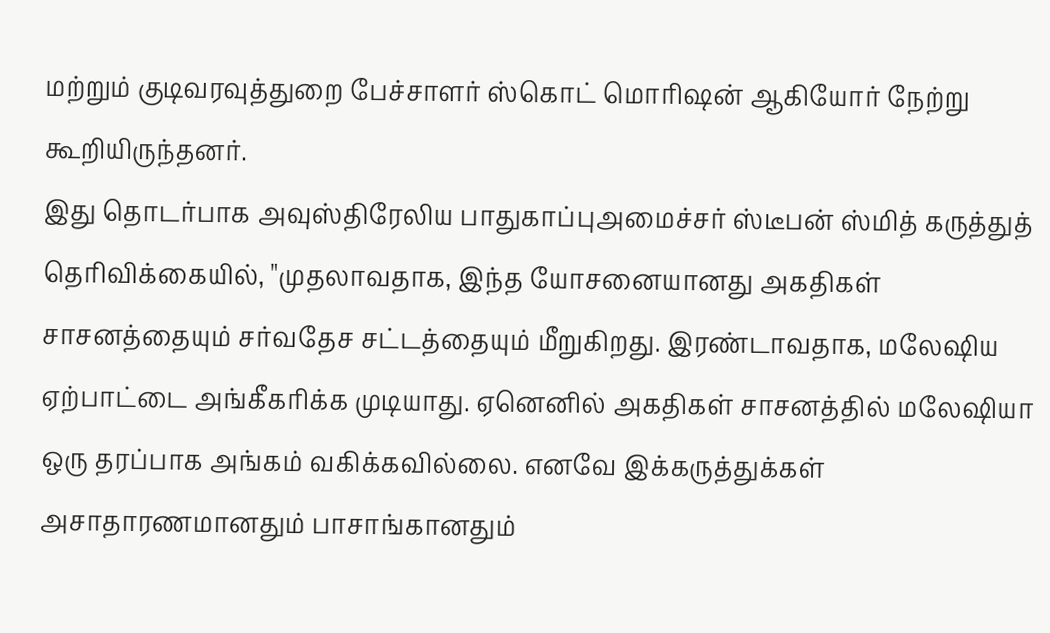மற்றும் குடிவரவுத்துறை பேச்சாளர் ஸ்கொட் மொரிஷன் ஆகியோர் நேற்று கூறியிருந்தனர்.
இது தொடர்பாக அவுஸ்திரேலிய பாதுகாப்புஅமைச்சர் ஸ்டீபன் ஸ்மித் கருத்துத் தெரிவிக்கையில், "முதலாவதாக, இந்த யோசனையானது அகதிகள் சாசனத்தையும் சர்வதேச சட்டத்தையும் மீறுகிறது. இரண்டாவதாக, மலேஷிய ஏற்பாட்டை அங்கீகரிக்க முடியாது. ஏனெனில் அகதிகள் சாசனத்தில் மலேஷியா ஒரு தரப்பாக அங்கம் வகிக்கவில்லை. எனவே இக்கருத்துக்கள் அசாதாரணமானதும் பாசாங்கானதும்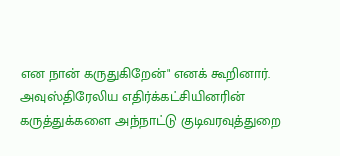என நான் கருதுகிறேன்" எனக் கூறினார்.
அவுஸ்திரேலிய எதிர்க்கட்சியினரின் கருத்துக்களை அந்நாட்டு குடிவரவுத்துறை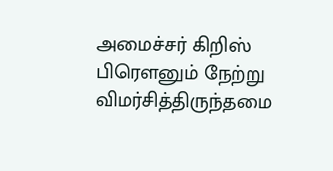அமைச்சர் கிறிஸ் பிரௌனும் நேற்று விமர்சித்திருந்தமை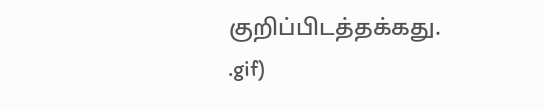குறிப்பிடத்தக்கது.
.gif)